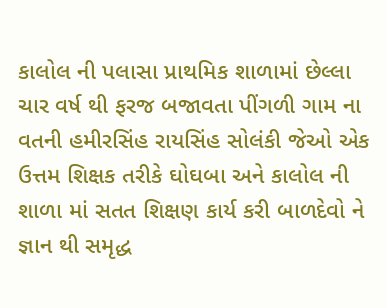કાલોલ ની પલાસા પ્રાથમિક શાળામાં છેલ્લા ચાર વર્ષ થી ફરજ બજાવતા પીંગળી ગામ ના વતની હમીરસિંહ રાયસિંહ સોલંકી જેઓ એક ઉત્તમ શિક્ષક તરીકે ઘોઘબા અને કાલોલ ની શાળા માં સતત શિક્ષણ કાર્ય કરી બાળદેવો ને જ્ઞાન થી સમૃદ્ધ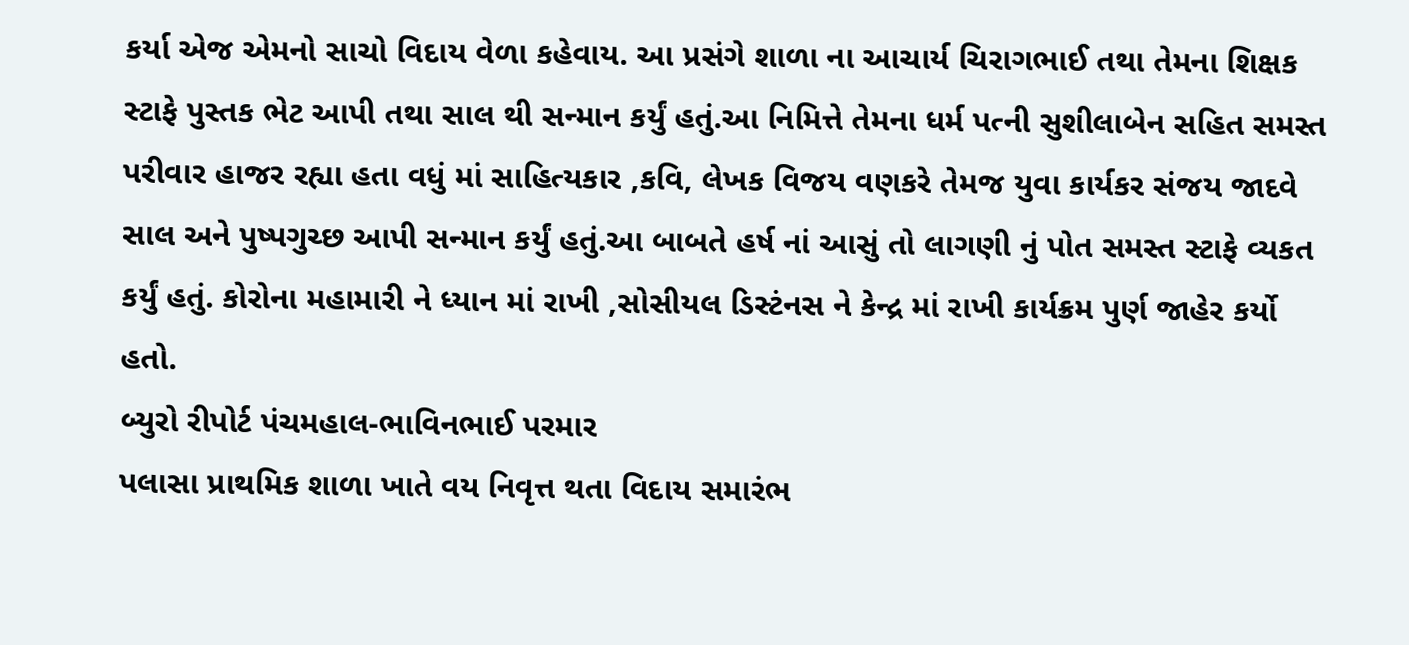કર્યા એજ એમનો સાચો વિદાય વેળા કહેવાય. આ પ્રસંગે શાળા ના આચાર્ય ચિરાગભાઈ તથા તેમના શિક્ષક સ્ટાફે પુસ્તક ભેટ આપી તથા સાલ થી સન્માન કર્યું હતું.આ નિમિત્તે તેમના ધર્મ પત્ની સુશીલાબેન સહિત સમસ્ત પરીવાર હાજર રહ્યા હતા વધું માં સાહિત્યકાર ,કવિ, લેખક વિજય વણકરે તેમજ યુવા કાર્યકર સંજય જાદવે સાલ અને પુષ્પગુચ્છ આપી સન્માન કર્યું હતું.આ બાબતે હર્ષ નાં આસું તો લાગણી નું પોત સમસ્ત સ્ટાફે વ્યકત કર્યું હતું. કોરોના મહામારી ને ધ્યાન માં રાખી ,સોસીયલ ડિસ્ટંનસ ને કેન્દ્ર માં રાખી કાર્યક્રમ પુર્ણ જાહેર કર્યો હતો.
બ્યુરો રીપોર્ટ પંચમહાલ-ભાવિનભાઈ પરમાર
પલાસા પ્રાથમિક શાળા ખાતે વય નિવૃત્ત થતા વિદાય સમારંભ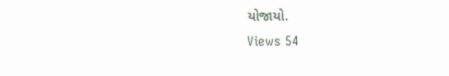યોજાયો.
Views 54